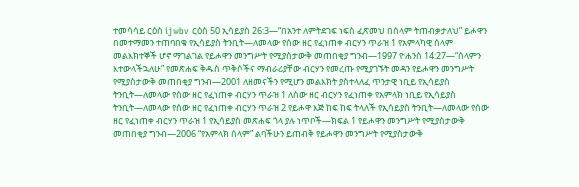ተመሳሳይ ርዕስ ijwbv ርዕስ 50 ኢሳይያስ 26:3—“በአንተ ለምትደገፍ ነፍስ ፈጽመህ በሰላም ትጠብቃታለህ” ይሖዋን በመተማመን ተጠባበቁ የኢሳይያስ ትንቢት—ለመላው የሰው ዘር የፈነጠቀ ብርሃን ጥራዝ 1 የአምላካዊ ሰላም መልእክተኞች ሆኖ ማገልገል የይሖዋን መንግሥት የሚያስታውቅ መጠበቂያ ግንብ—1997 ዮሐንስ 14:27—“ሰላምን እተውላችኋለሁ” የመጽሐፍ ቅዱስ ጥቅሶችና ማብራሪያቸው ብርሃን የመረጡ የሚያገኙት መዳን የይሖዋን መንግሥት የሚያስታውቅ መጠበቂያ ግንብ—2001 ለዘመናችን የሚሆን መልእክት ያስተላለፈ ጥንታዊ ነቢይ የኢሳይያስ ትንቢት—ለመላው የሰው ዘር የፈነጠቀ ብርሃን ጥራዝ 1 ለሰው ዘር ብርሃን የፈነጠቀ የአምላክ ነቢይ የኢሳይያስ ትንቢት—ለመላው የሰው ዘር የፈነጠቀ ብርሃን ጥራዝ 2 የይሖዋ እጅ ከፍ ከፍ ትላለች የኢሳይያስ ትንቢት—ለመላው የሰው ዘር የፈነጠቀ ብርሃን ጥራዝ 1 የኢሳይያስ መጽሐፍ ጎላ ያሉ ነጥቦች—ክፍል 1 የይሖዋን መንግሥት የሚያስታውቅ መጠበቂያ ግንብ—2006 “የአምላክ ሰላም” ልባችሁን ይጠብቅ የይሖዋን መንግሥት የሚያስታውቅ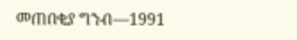መጠበቂያ ግንብ—1991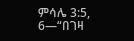ምሳሌ 3:5, 6—“በገዛ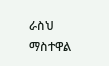ራስህ ማስተዋል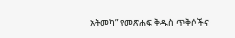አትመካ” የመጽሐፍ ቅዱስ ጥቅሶችና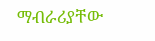ማብራሪያቸው